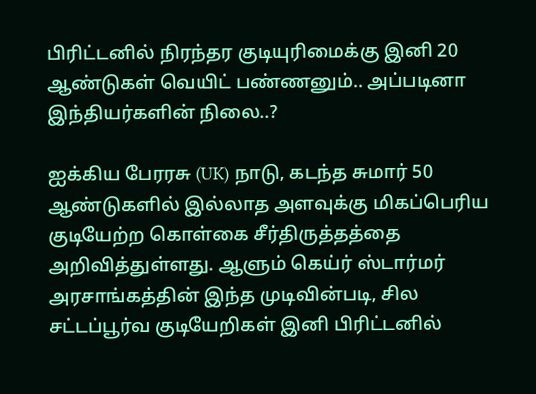பிரிட்டனில் நிரந்தர குடியுரிமைக்கு இனி 20 ஆண்டுகள் வெயிட் பண்ணனும்.. அப்படினா இந்தியர்களின் நிலை..?

ஐக்கிய பேரரசு (UK) நாடு, கடந்த சுமார் 50 ஆண்டுகளில் இல்லாத அளவுக்கு மிகப்பெரிய குடியேற்ற கொள்கை சீர்திருத்தத்தை அறிவித்துள்ளது. ஆளும் கெய்ர் ஸ்டார்மர் அரசாங்கத்தின் இந்த முடிவின்படி, சில சட்டப்பூர்வ குடியேறிகள் இனி பிரிட்டனில்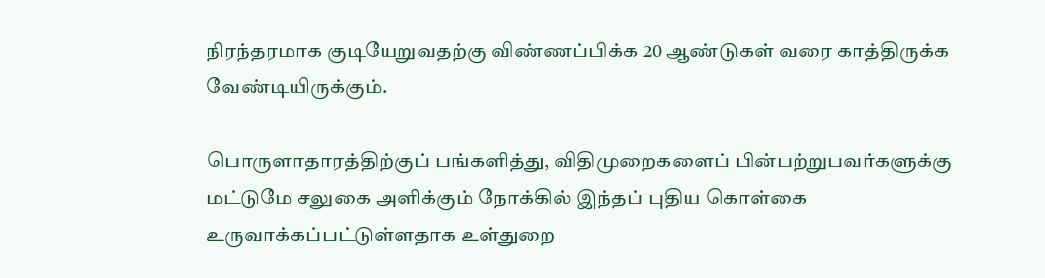நிரந்தரமாக குடியேறுவதற்கு விண்ணப்பிக்க 20 ஆண்டுகள் வரை காத்திருக்க வேண்டியிருக்கும்.

பொருளாதாரத்திற்குப் பங்களித்து, விதிமுறைகளைப் பின்பற்றுபவர்களுக்கு மட்டுமே சலுகை அளிக்கும் நோக்கில் இந்தப் புதிய கொள்கை உருவாக்கப்பட்டுள்ளதாக உள்துறை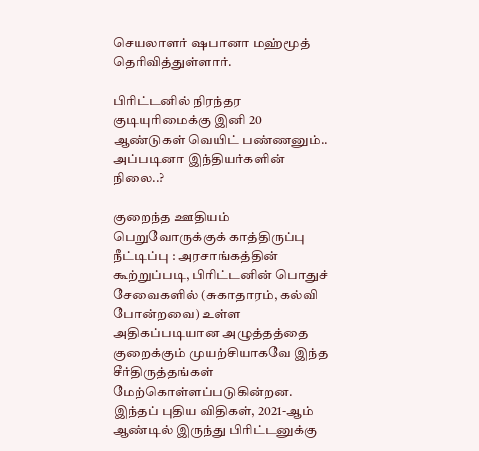செயலாளர் ஷபானா மஹ்மூத் தெரிவித்துள்ளார்.

பிரிட்டனில் நிரந்தர குடியுரிமைக்கு இனி 20 ஆண்டுகள் வெயிட் பண்ணனும்.. அப்படினா இந்தியர்களின் நிலை..?

குறைந்த ஊதியம் பெறுவோருக்குக் காத்திருப்பு நீட்டிப்பு : அரசாங்கத்தின் கூற்றுப்படி, பிரிட்டனின் பொதுச் சேவைகளில் (சுகாதாரம், கல்வி போன்றவை) உள்ள அதிகப்படியான அழுத்தத்தை குறைக்கும் முயற்சியாகவே இந்த சீர்திருத்தங்கள் மேற்கொள்ளப்படுகின்றன. இந்தப் புதிய விதிகள், 2021-ஆம் ஆண்டில் இருந்து பிரிட்டனுக்கு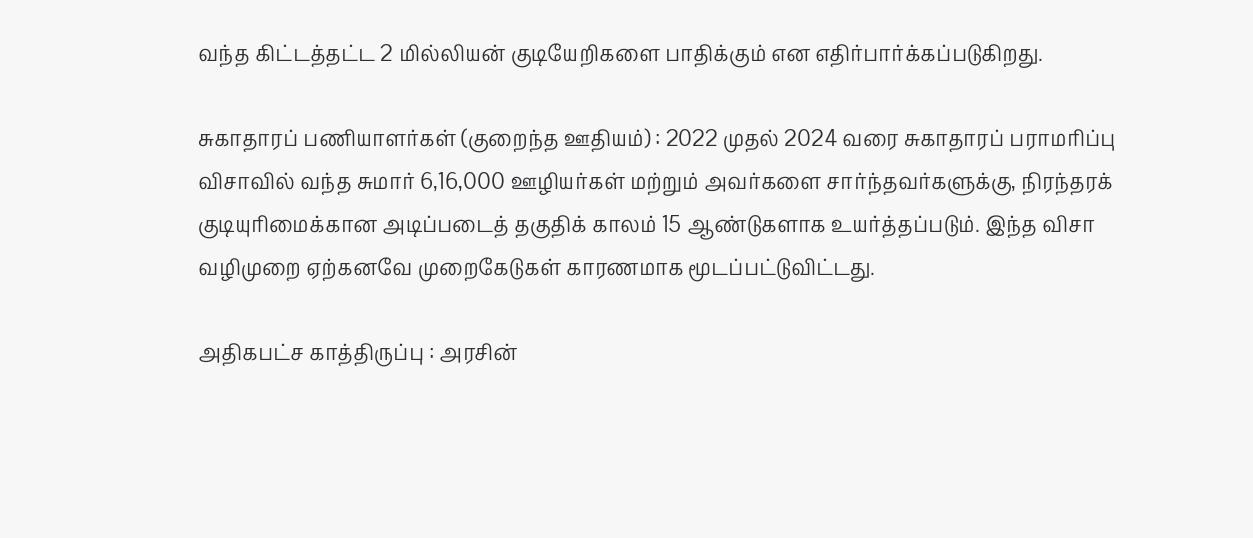வந்த கிட்டத்தட்ட 2 மில்லியன் குடியேறிகளை பாதிக்கும் என எதிர்பார்க்கப்படுகிறது.

சுகாதாரப் பணியாளர்கள் (குறைந்த ஊதியம்) : 2022 முதல் 2024 வரை சுகாதாரப் பராமரிப்பு விசாவில் வந்த சுமார் 6,16,000 ஊழியர்கள் மற்றும் அவர்களை சார்ந்தவர்களுக்கு, நிரந்தரக் குடியுரிமைக்கான அடிப்படைத் தகுதிக் காலம் 15 ஆண்டுகளாக உயர்த்தப்படும். இந்த விசா வழிமுறை ஏற்கனவே முறைகேடுகள் காரணமாக மூடப்பட்டுவிட்டது.

அதிகபட்ச காத்திருப்பு : அரசின்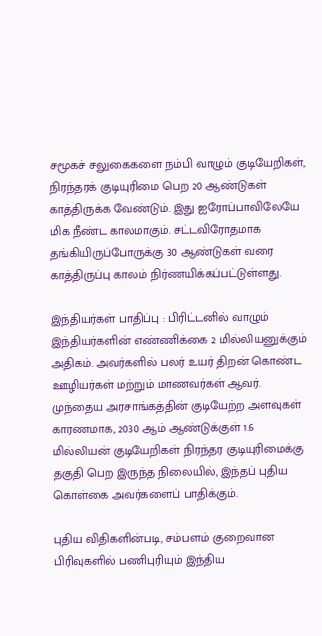சமூகச் சலுகைகளை நம்பி வாழும் குடியேறிகள், நிரந்தரக் குடியுரிமை பெற 20 ஆண்டுகள் காத்திருக்க வேண்டும். இது ஐரோப்பாவிலேயே மிக நீண்ட காலமாகும். சட்டவிரோதமாக தங்கியிருப்போருக்கு 30 ஆண்டுகள் வரை காத்திருப்பு காலம் நிர்ணயிக்கப்பட்டுள்ளது.

இந்தியர்கள் பாதிப்பு : பிரிட்டனில் வாழும் இந்தியர்களின் எண்ணிக்கை 2 மில்லியனுக்கும் அதிகம். அவர்களில் பலர் உயர் திறன் கொண்ட ஊழியர்கள் மற்றும் மாணவர்கள் ஆவர். முந்தைய அரசாங்கத்தின் குடியேற்ற அளவுகள் காரணமாக, 2030 ஆம் ஆண்டுக்குள் 1.6 மில்லியன் குடியேறிகள் நிரந்தர குடியுரிமைக்கு தகுதி பெற இருந்த நிலையில், இந்தப் புதிய கொள்கை அவர்களைப் பாதிக்கும்.

புதிய விதிகளின்படி, சம்பளம் குறைவான பிரிவுகளில் பணிபுரியும் இந்திய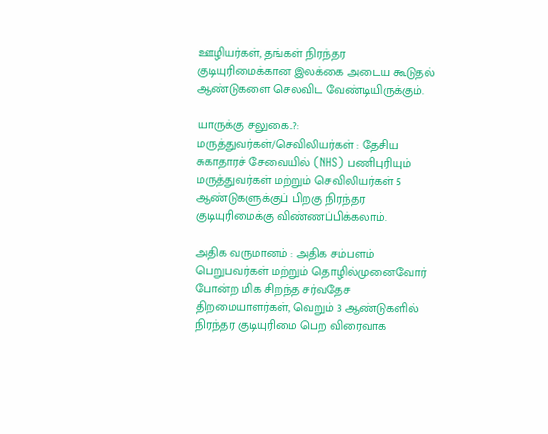ஊழியர்கள், தங்கள் நிரந்தர குடியுரிமைக்கான இலக்கை அடைய கூடுதல் ஆண்டுகளை செலவிட வேண்டியிருக்கும்.

யாருக்கு சலுகை..?: மருத்துவர்கள்/செவிலியர்கள் : தேசிய சுகாதாரச் சேவையில் (NHS) பணிபுரியும் மருத்துவர்கள் மற்றும் செவிலியர்கள் 5 ஆண்டுகளுக்குப் பிறகு நிரந்தர குடியுரிமைக்கு விண்ணப்பிக்கலாம்.

அதிக வருமானம் : அதிக சம்பளம் பெறுபவர்கள் மற்றும் தொழில்முனைவோர் போன்ற மிக சிறந்த சர்வதேச திறமையாளர்கள், வெறும் 3 ஆண்டுகளில் நிரந்தர குடியுரிமை பெற விரைவாக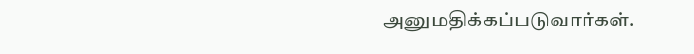அனுமதிக்கப்படுவார்கள்.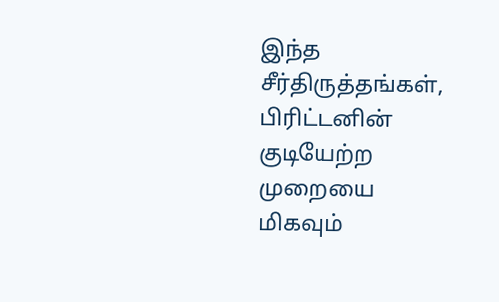இந்த சீர்திருத்தங்கள், பிரிட்டனின் குடியேற்ற முறையை மிகவும்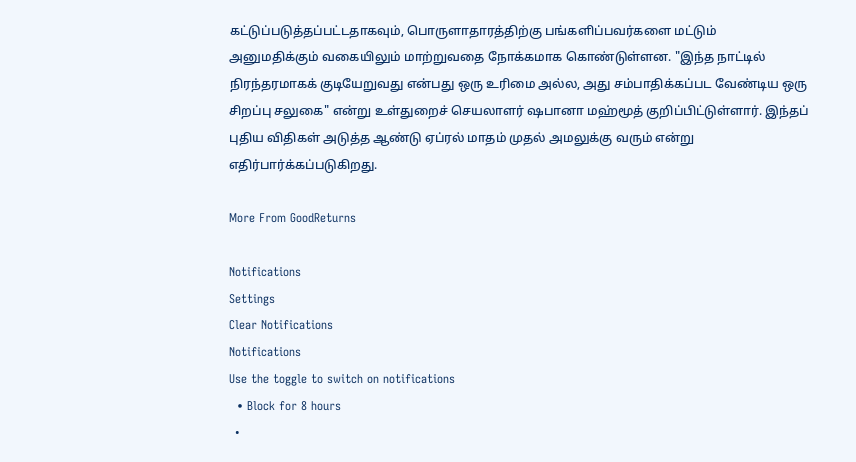கட்டுப்படுத்தப்பட்டதாகவும், பொருளாதாரத்திற்கு பங்களிப்பவர்களை மட்டும் அனுமதிக்கும் வகையிலும் மாற்றுவதை நோக்கமாக கொண்டுள்ளன. "இந்த நாட்டில் நிரந்தரமாகக் குடியேறுவது என்பது ஒரு உரிமை அல்ல, அது சம்பாதிக்கப்பட வேண்டிய ஒரு சிறப்பு சலுகை" என்று உள்துறைச் செயலாளர் ஷபானா மஹ்மூத் குறிப்பிட்டுள்ளார். இந்தப் புதிய விதிகள் அடுத்த ஆண்டு ஏப்ரல் மாதம் முதல் அமலுக்கு வரும் என்று எதிர்பார்க்கப்படுகிறது.

More From GoodReturns

Notifications
Settings
Clear Notifications
Notifications
Use the toggle to switch on notifications
  • Block for 8 hours
  •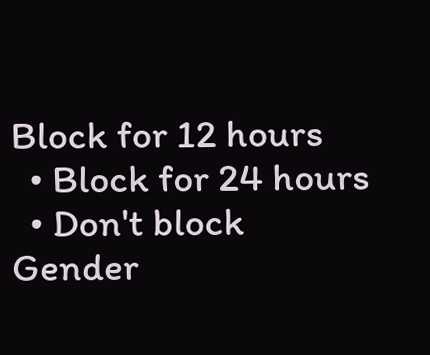Block for 12 hours
  • Block for 24 hours
  • Don't block
Gender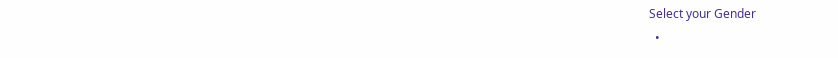Select your Gender
  •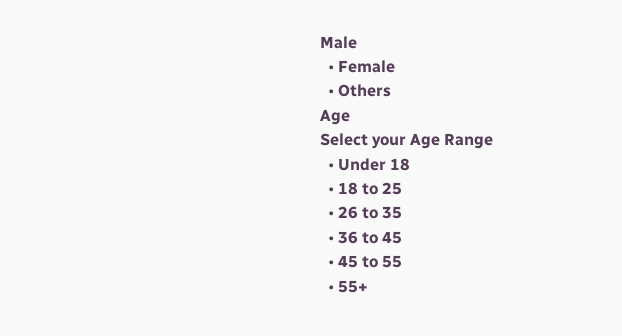Male
  • Female
  • Others
Age
Select your Age Range
  • Under 18
  • 18 to 25
  • 26 to 35
  • 36 to 45
  • 45 to 55
  • 55+